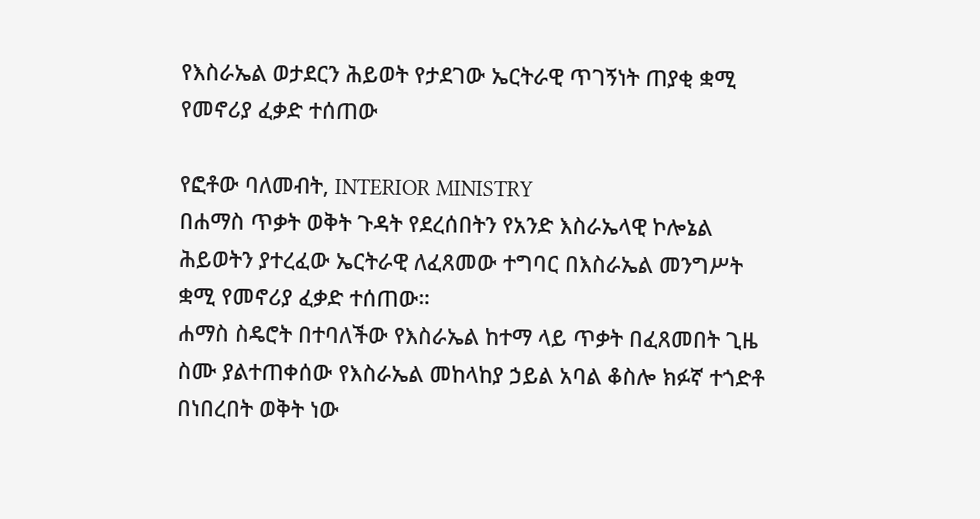የእስራኤል ወታደርን ሕይወት የታደገው ኤርትራዊ ጥገኝነት ጠያቂ ቋሚ የመኖሪያ ፈቃድ ተሰጠው

የፎቶው ባለመብት, INTERIOR MINISTRY
በሐማስ ጥቃት ወቅት ጉዳት የደረሰበትን የአንድ እስራኤላዊ ኮሎኔል ሕይወትን ያተረፈው ኤርትራዊ ለፈጸመው ተግባር በእስራኤል መንግሥት ቋሚ የመኖሪያ ፈቃድ ተሰጠው።
ሐማስ ስዴሮት በተባለችው የእስራኤል ከተማ ላይ ጥቃት በፈጸመበት ጊዜ ስሙ ያልተጠቀሰው የእስራኤል መከላከያ ኃይል አባል ቆስሎ ክፉኛ ተጎድቶ በነበረበት ወቅት ነው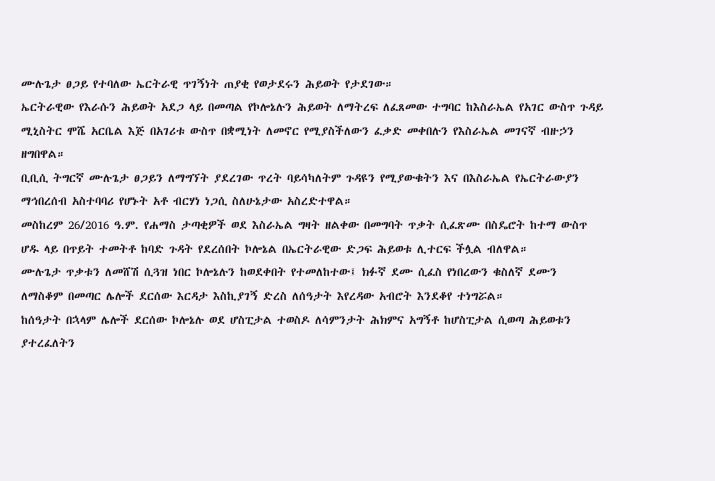ሙሉጌታ ፀጋይ የተባለው ኤርትራዊ ጥገኝነት ጠያቂ የወታደሩን ሕይወት የታደገው።
ኤርትራዊው የእራሱን ሕይወት አደጋ ላይ በመጣል የኮሎኔሉን ሕይወት ለማትረፍ ለፈጸመው ተግባር ከእስራኤል የአገር ውስጥ ጉዳይ ሚኒስትር ሞሼ አርቤል እጅ በአገሪቱ ውስጥ በቋሚነት ለመኖር የሚያስችለውን ፈቃድ መቀበሉን የእስራኤል መገናኛ ብዙኃን ዘግበዋል።
ቢቢሲ ትግርኛ ሙሉጌታ ፀጋይን ለማግኘት ያደረገው ጥረት ባይሳካለትም ጉዳዩን የሚያውቁትን እና በእስራኤል የኤርትራውያን ማኅበረሰብ አስተባባሪ የሆኑት አቶ ብርሃነ ነጋሲ ስለሁኔታው አስረድተዋል።
መስከረም 26/2016 ዓ.ም. የሐማስ ታጣቂዎች ወደ እስራኤል ግዛት ዘልቀው በመግባት ጥቃት ሲፈጽሙ በስዴሮት ከተማ ውስጥ ሆዱ ላይ በጥይት ተመትቶ ከባድ ጉዳት የደረሰበት ኮሎኔል በኤርትራዊው ድጋፍ ሕይወቱ ሊተርፍ ችሏል ብለዋል።
ሙሉጌታ ጥቃቱን ለመሸሽ ሲጓዝ ነበር ኮሎኔሉን ከወደቀበት የተመለከተው፤ ክፉኛ ደሙ ሲፈስ የነበረውን ቁስለኛ ደሙን ለማስቆም በመጣር ሌሎች ደርሰው እርዳታ እስኪያገኝ ድረስ ለሰዓታት እየረዳው አብሮት እንደቆየ ተነግሯል።
ከሰዓታት በኋላም ሌሎች ደርሰው ኮሎኔሉ ወደ ሆስፒታል ተወስዶ ለሳምንታት ሕክምና አግኝቶ ከሆስፒታል ሲወጣ ሕይወቱን ያተረፈለትን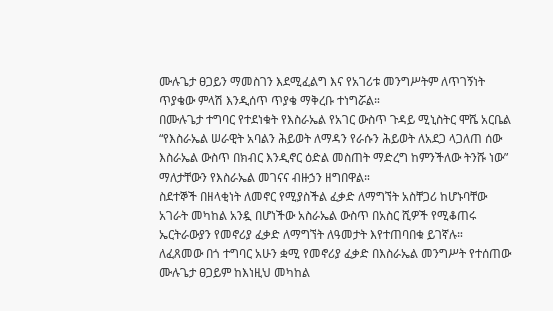ሙሉጌታ ፀጋይን ማመስገን እደሚፈልግ እና የአገሪቱ መንግሥትም ለጥገኝነት ጥያቄው ምላሽ እንዲሰጥ ጥያቄ ማቅረቡ ተነግሯል።
በሙሉጌታ ተግባር የተደነቁት የእስራኤል የአገር ውስጥ ጉዳይ ሚኒስትር ሞሼ አርቤል “የእስራኤል ሠራዊት አባልን ሕይወት ለማዳን የራሱን ሕይወት ለአደጋ ላጋለጠ ሰው እስራኤል ውስጥ በክብር እንዲኖር ዕድል መስጠት ማድረግ ከምንችለው ትንሹ ነው” ማለታቸውን የእስራኤል መገናና ብዙኃን ዘግበዋል።
ስደተኞች በዘላቂነት ለመኖር የሚያስችል ፈቃድ ለማግኘት አስቸጋሪ ከሆኑባቸው አገራት መካከል አንዷ በሆነችው አስራኤል ውስጥ በአስር ሺዎች የሚቆጠሩ ኤርትራውያን የመኖሪያ ፈቃድ ለማግኘት ለዓመታት እየተጠባበቁ ይገኛሉ።
ለፈጸመው በጎ ተግባር አሁን ቋሚ የመኖሪያ ፈቃድ በእስራኤል መንግሥት የተሰጠው ሙሉጌታ ፀጋይም ከእነዚህ መካከል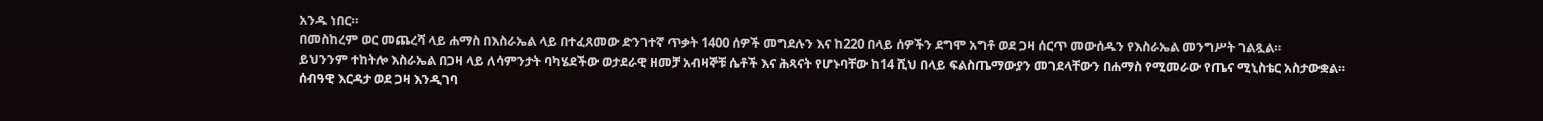አንዱ ነበር።
በመስከረም ወር መጨረሻ ላይ ሐማስ በእስራኤል ላይ በተፈጸመው ድንገተኛ ጥቃት 1400 ሰዎች መግደሉን እና ከ220 በላይ ሰዎችን ደግሞ አግቶ ወደ ጋዛ ሰርጥ መውሰዱን የእስራኤል መንግሥት ገልጿል።
ይህንንም ተከትሎ እስራኤል በጋዛ ላይ ለሳምንታት ባካሄደችው ወታደራዊ ዘመቻ አብዛኞቹ ሴቶች እና ሕጻናት የሆኑባቸው ከ14 ሺህ በላይ ፍልስጤማውያን መገደላቸውን በሐማስ የሚመራው የጤና ሚኒስቴር አስታውቋል።
ሰብዓዊ እርዳታ ወደ ጋዛ እንዲገባ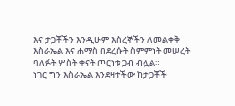እና ታጋቾችን እንዲሁም እስረኞችን ለመልቀቅ እስራኤል እና ሐማስ በደረሱት ስምምነት መሠረት ባለፉት ሦስት ቀናት ጦርነቱ ጋብ ብሏል።
ነገር ግን እስራኤል እንደዛተችው ከታጋቾች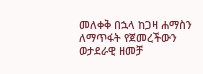መለቀቅ በኋላ ከጋዛ ሐማስን ለማጥፋት የጀመረችውን ወታደራዊ ዘመቻ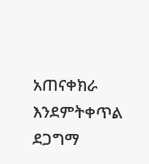አጠናቀክራ እንደምትቀጥል ደጋግማ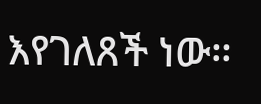እየገለጸች ነው።